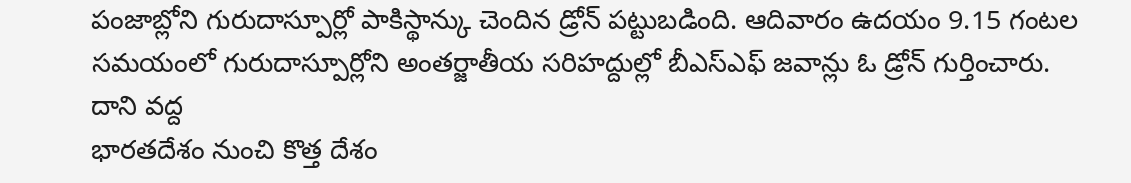పంజాబ్లోని గురుదాస్పూర్లో పాకిస్థాన్కు చెందిన డ్రోన్ పట్టుబడింది. ఆదివారం ఉదయం 9.15 గంటల సమయంలో గురుదాస్పూర్లోని అంతర్జాతీయ సరిహద్దుల్లో బీఎస్ఎఫ్ జవాన్లు ఓ డ్రోన్ గుర్తించారు. దాని వద్ద
భారతదేశం నుంచి కొత్త దేశం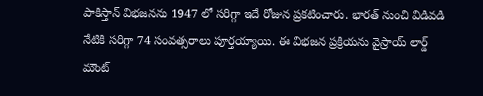పాకిస్తాన్ విభజనను 1947 లో సరిగ్గా ఇదే రోజున ప్రకటించారు. భారత్ నుంచి విడివడి నేటికి సరిగ్గా 74 సంవత్సరాలు పూర్తయ్యాయి. ఈ విభజన ప్రక్రియను వైస్రాయ్ లార్డ్ మౌంట్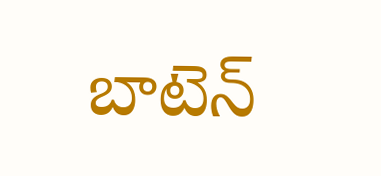బాటెన్